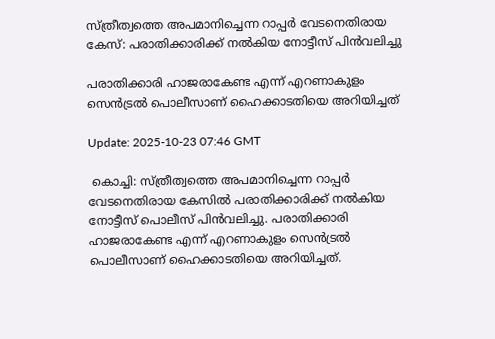സ്ത്രീത്വത്തെ അപമാനിച്ചെന്ന റാപ്പർ വേടനെതിരായ കേസ്: പരാതിക്കാരിക്ക് നല്‍കിയ നോട്ടീസ് പിന്‍വലിച്ചു

പരാതിക്കാരി ഹാജരാകേണ്ട എന്ന് എറണാകുളം സെൻട്രൽ പൊലീസാണ് ഹൈക്കാടതിയെ അറിയിച്ചത്

Update: 2025-10-23 07:46 GMT

 കൊച്ചി: സ്ത്രീത്വത്തെ അപമാനിച്ചെന്ന റാപ്പർ വേടനെതിരായ കേസിൽ പരാതിക്കാരിക്ക് നല്‍കിയ നോട്ടീസ് പൊലീസ് പിന്‍വലിച്ചു. പരാതിക്കാരി ഹാജരാകേണ്ട എന്ന് എറണാകുളം സെൻട്രൽ പൊലീസാണ് ഹൈക്കാടതിയെ അറിയിച്ചത്.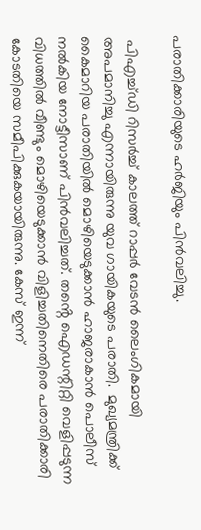പരാതിക്കാരിയുടെ ഹർജിയും പിൻവലിച്ചു.

 പിഎച്ച്ഡി റിസർച്ച് കാലത്ത് റാപ്പർ വേടൻ ലൈംഗികമായി അപമാനിച്ചു എന്നായിരുന്നു യുവ ഗായികയുടെ പരാതി.  മുഖ്യമന്ത്രിക്ക് കൈമാറിയ പരാതിയിൽ മൊഴിയെടുക്കാൻ ഹാജരാകാൻ പൊലീസ് നൽകിയ നോട്ടീസാണ് പിന്‍വലിച്ചത്. തൻ്റെ ഐഡന്റിറ്റി വെളിപ്പടുന്ന വിധത്തിൽ വീണ്ടും മൊഴിയെടുക്കാൻ വിളിച്ചതിനെതിരെ പരാതിക്കാരി കോടതിയെ സമീപിക്കുകയായിരുന്നു. കേസ് ഇന്ന്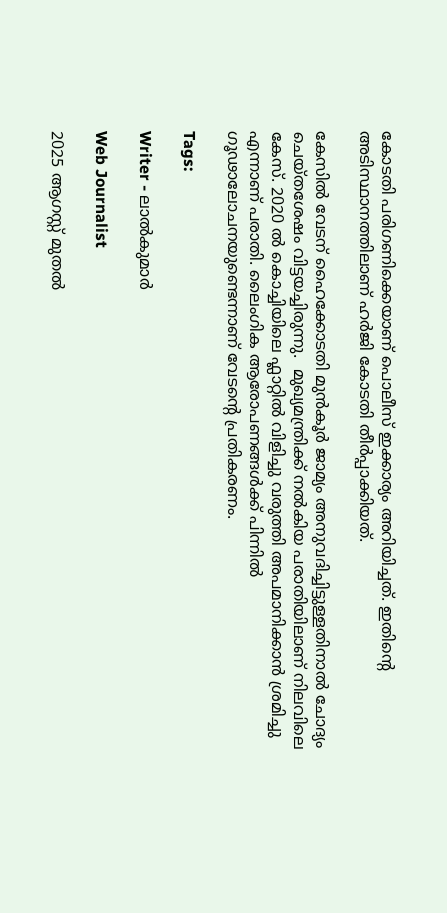കോടതി പരിഗണിക്കെയാണ് പൊലീസ് ഇക്കാര്യം അറിയിച്ചത്. ഇതിൻ്റെ അടിസ്ഥാനത്തിലാണ് ഹർജി കോടതി തീർപ്പാക്കിയത്.

കേസിൽ വേടന് ഹൈക്കോടതി മുൻകൂർ ജാമ്യം അനുവദിച്ചിട്ടുള്ളതിനാൽ ചോദ്യം ചെയ്തശേഷം വിട്ടയച്ചിരുന്നു.  മുഖ്യമന്ത്രിക്ക് നൽകിയ പരാതിയിലാണ് നിലവിലെ കേസ്. 2020 ൽ കൊച്ചിയിലെ ഫ്ലാറ്റിൽ വിളിച്ചു വരുത്തി അപമാനിക്കാൻ ശ്രമിച്ചു എന്നാണ് പരാതി. ലൈംഗിക ആരോപണങ്ങൾക്ക് പിന്നിൽ ഗൂഢാലോചനയുണ്ടെന്നാണ് വേടൻ്റെ പ്രതികരണം.

Tags:

Writer - ലാൽകുമാർ

Web Journalist

2025 ആഗസ്റ്റ് മുതൽ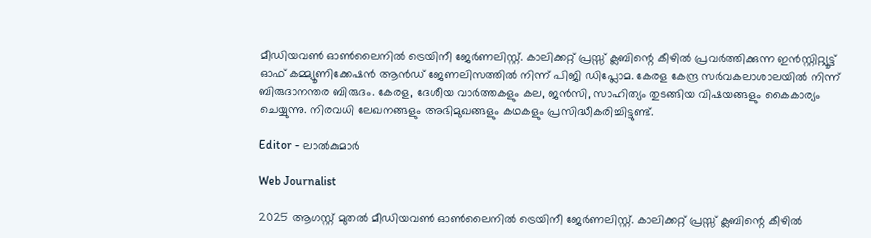മീഡിയവൺ ഓൺലൈനിൽ ട്രെയിനീ ജേർണലിസ്റ്റ്. കാലിക്കറ്റ് പ്രസ്സ് ക്ലബിന്റെ കീഴില്‍ പ്രവര്‍ത്തിക്കുന്ന ഇന്‍സ്റ്റിറ്റ്യൂട്ട് ഓഫ് കമ്മ്യൂണിക്കേഷന്‍ ആന്‍ഡ് ജേണലിസത്തിൽ നിന്ന് പിജി ഡിപ്ലോമ. കേരള കേന്ദ്ര സർവകലാശാലയിൽ നിന്ന് ബിരുദാനന്തര ബിരുദം. കേരള, ദേശീയ വാർത്തകളും കല, ജൻസി, സാഹിത്യം തുടങ്ങിയ വിഷയങ്ങളും കൈകാര്യം ചെയ്യുന്നു. നിരവധി ലേഖനങ്ങളും അഭിമുഖങ്ങളും കഥകളും പ്രസിദ്ധീകരിച്ചിട്ടുണ്ട്.

Editor - ലാൽകുമാർ

Web Journalist

2025 ആഗസ്റ്റ് മുതൽ മീഡിയവൺ ഓൺലൈനിൽ ട്രെയിനീ ജേർണലിസ്റ്റ്. കാലിക്കറ്റ് പ്രസ്സ് ക്ലബിന്റെ കീഴില്‍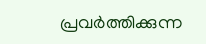പ്രവര്‍ത്തിക്കുന്ന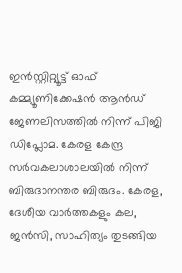ഇന്‍സ്റ്റിറ്റ്യൂട്ട് ഓഫ് കമ്മ്യൂണിക്കേഷന്‍ ആന്‍ഡ് ജേണലിസത്തിൽ നിന്ന് പിജി ഡിപ്ലോമ. കേരള കേന്ദ്ര സർവകലാശാലയിൽ നിന്ന് ബിരുദാനന്തര ബിരുദം. കേരള, ദേശീയ വാർത്തകളും കല, ജൻസി, സാഹിത്യം തുടങ്ങിയ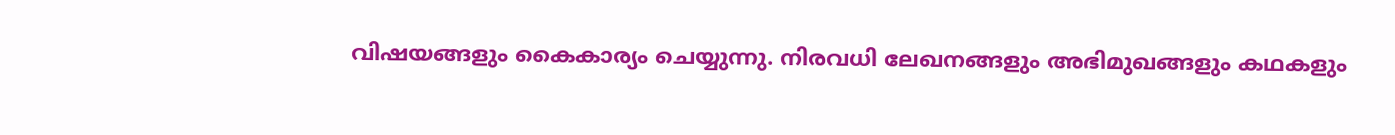വിഷയങ്ങളും കൈകാര്യം ചെയ്യുന്നു. നിരവധി ലേഖനങ്ങളും അഭിമുഖങ്ങളും കഥകളും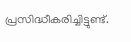പ്രസിദ്ധീകരിച്ചിട്ടുണ്ട്.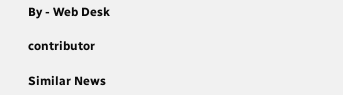By - Web Desk

contributor

Similar News